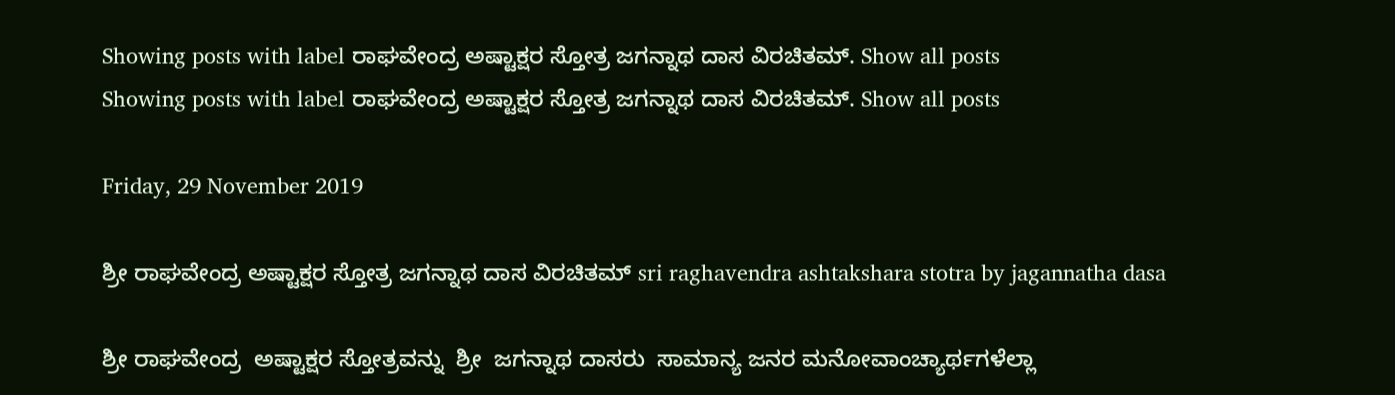Showing posts with label ರಾಘವೇಂದ್ರ ಅಷ್ಟಾಕ್ಷರ ಸ್ತೋತ್ರ ಜಗನ್ನಾಥ ದಾಸ ವಿರಚಿತಮ್. Show all posts
Showing posts with label ರಾಘವೇಂದ್ರ ಅಷ್ಟಾಕ್ಷರ ಸ್ತೋತ್ರ ಜಗನ್ನಾಥ ದಾಸ ವಿರಚಿತಮ್. Show all posts

Friday, 29 November 2019

ಶ್ರೀ ರಾಘವೇಂದ್ರ ಅಷ್ಟಾಕ್ಷರ ಸ್ತೋತ್ರ ಜಗನ್ನಾಥ ದಾಸ ವಿರಚಿತಮ್ sri raghavendra ashtakshara stotra by jagannatha dasa

ಶ್ರೀ ರಾಘವೇಂದ್ರ  ಅಷ್ಟಾಕ್ಷರ ಸ್ತೋತ್ರವನ್ನು  ಶ್ರೀ  ಜಗನ್ನಾಥ ದಾಸರು  ಸಾಮಾನ್ಯ ಜನರ ಮನೋವಾಂಚ್ಯಾರ್ಥಗಳೆಲ್ಲಾ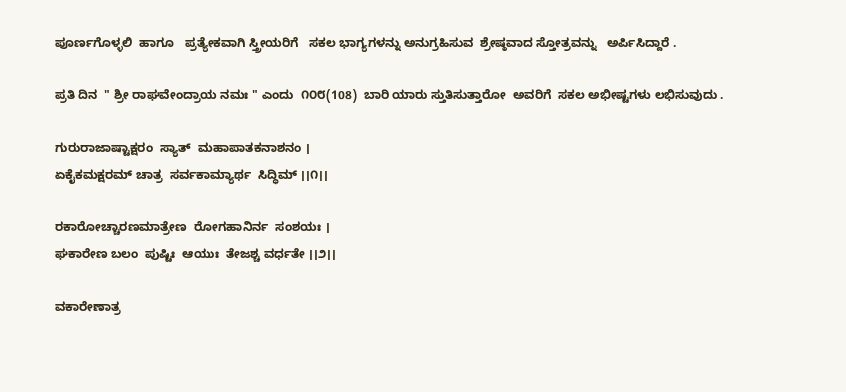ಪೂರ್ಣಗೊಳ್ಳಲಿ  ಹಾಗೂ   ಪ್ರತ್ಯೇಕವಾಗಿ ಸ್ತ್ರೀಯರಿಗೆ   ಸಕಲ ಭಾಗ್ಯಗಳನ್ನು ಅನುಗ್ರಹಿಸುವ  ಶ್ರೇಷ್ಠವಾದ ಸ್ತೋತ್ರವನ್ನು   ಅರ್ಪಿಸಿದ್ದಾರೆ .

ಪ್ರತಿ ದಿನ  " ಶ್ರೀ ರಾಘವೇಂದ್ರಾಯ ನಮಃ " ಎಂದು  ೧೦೮(108)  ಬಾರಿ ಯಾರು ಸ್ತುತಿಸುತ್ತಾರೋ  ಅವರಿಗೆ  ಸಕಲ ಅಭೀಷ್ಟಗಳು ಲಭಿಸುವುದು .

ಗುರುರಾಜಾಷ್ಟಾಕ್ಷರಂ  ಸ್ಯಾತ್  ಮಹಾಪಾತಕನಾಶನಂ ।
ಏಕೈಕಮಕ್ಷರಮ್ ಚಾತ್ರ  ಸರ್ವಕಾಮ್ಯಾರ್ಥ  ಸಿದ್ಧಿಮ್ ।।೧।।

ರಕಾರೋಚ್ಚಾರಣಮಾತ್ರೇಣ  ರೋಗಹಾನಿರ್ನ  ಸಂಶಯಃ ।
ಘಕಾರೇಣ ಬಲಂ  ಪುಷ್ಟಿಃ  ಆಯುಃ  ತೇಜಶ್ಚ ವರ್ಧತೇ ।।೨।।

ವಕಾರೇಣಾತ್ರ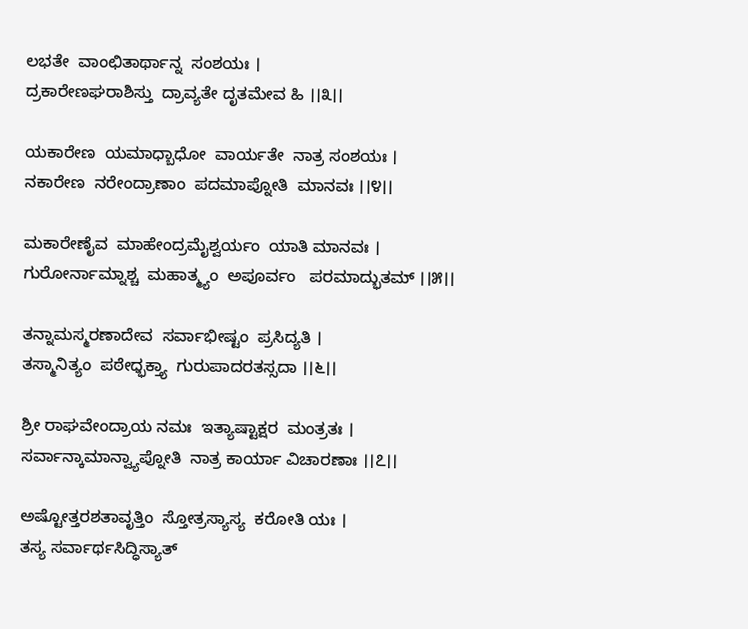ಲಭತೇ  ವಾಂಛಿತಾರ್ಥಾನ್ನ  ಸಂಶಯಃ ।
ದ್ರಕಾರೇಣಘರಾಶಿಸ್ತು  ದ್ರಾವ್ಯತೇ ದೃತಮೇವ ಹಿ ।।೩।।

ಯಕಾರೇಣ  ಯಮಾಧ್ಬಾಧೋ  ವಾರ್ಯತೇ  ನಾತ್ರ ಸಂಶಯಃ ।
ನಕಾರೇಣ  ನರೇಂದ್ರಾಣಾಂ  ಪದಮಾಪ್ನೋತಿ  ಮಾನವಃ ।।೪।।

ಮಕಾರೇಣೈವ  ಮಾಹೇಂದ್ರಮೈಶ್ವರ್ಯಂ  ಯಾತಿ ಮಾನವಃ ।
ಗುರೋರ್ನಾಮ್ನಾಶ್ಚ  ಮಹಾತ್ಮ್ಯಂ  ಅಪೂರ್ವಂ   ಪರಮಾದ್ಭುತಮ್ ।।೫।।

ತನ್ನಾಮಸ್ಮರಣಾದೇವ  ಸರ್ವಾಭೀಷ್ಟಂ  ಪ್ರಸಿದ್ಯತಿ ।
ತಸ್ಮಾನಿತ್ಯಂ  ಪಠೇಧ್ಭಕ್ತ್ಯಾ  ಗುರುಪಾದರತಸ್ಸದಾ ।।೬।।

ಶ್ರೀ ರಾಘವೇಂದ್ರಾಯ ನಮಃ  ಇತ್ಯಾಷ್ಟಾಕ್ಷರ  ಮಂತ್ರತಃ ।
ಸರ್ವಾನ್ಕಾಮಾನ್ವ್ಯಾಪ್ನೋತಿ  ನಾತ್ರ ಕಾರ್ಯಾ ವಿಚಾರಣಾಃ ।।೭।।

ಅಷ್ಟೋತ್ತರಶತಾವೃತ್ತಿಂ  ಸ್ತೋತ್ರಸ್ಯಾಸ್ಯ  ಕರೋತಿ ಯಃ ।
ತಸ್ಯ ಸರ್ವಾರ್ಥಸಿದ್ಧಿಸ್ಯಾತ್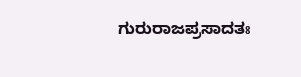ಗುರುರಾಜಪ್ರಸಾದತಃ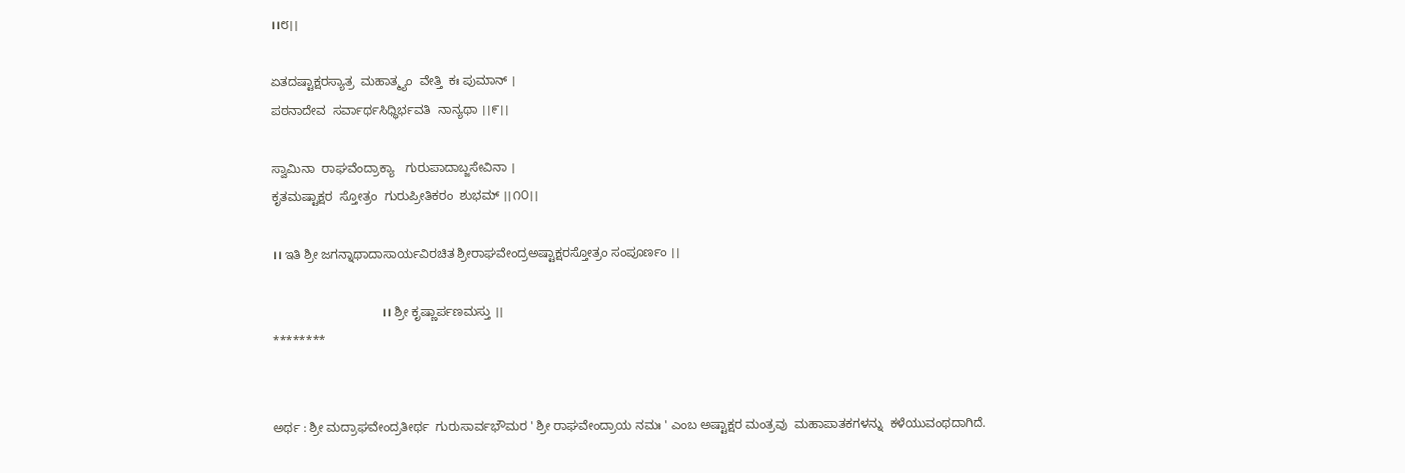।।೮।।

ಏತದಷ್ಟಾಕ್ಷರಸ್ಯಾತ್ರ  ಮಹಾತ್ಮ್ಯಂ  ವೇತ್ತಿ  ಕಃ ಪುಮಾನ್ ।
ಪಠನಾದೇವ  ಸರ್ವಾರ್ಥಸಿಧ್ಧಿರ್ಭವತಿ  ನಾನ್ಯಥಾ ।।೯।।

ಸ್ವಾಮಿನಾ  ರಾಘವೆಂದ್ರಾಕ್ಯಾ   ಗುರುಪಾದಾಬ್ಜಸೇವಿನಾ ।
ಕೃತಮಷ್ಟಾಕ್ಷರ  ಸ್ತೋತ್ರಂ  ಗುರುಪ್ರೀತಿಕರಂ  ಶುಭಮ್ ।।೧೦।।

।। ಇತಿ ಶ್ರೀ ಜಗನ್ನಾಥಾದಾಸಾರ್ಯವಿರಚಿತ ಶ್ರೀರಾಘವೇಂದ್ರಅಷ್ಟಾಕ್ಷರಸ್ತೋತ್ರಂ ಸಂಪೂರ್ಣಂ ।।

                                   ।। ಶ್ರೀ ಕೃಷ್ಣಾರ್ಪಣಮಸ್ತು ।।
********


ಅರ್ಥ : ಶ್ರೀ ಮದ್ರಾಘವೇಂದ್ರತೀರ್ಥ  ಗುರುಸಾರ್ವಭೌಮರ ' ಶ್ರೀ ರಾಘವೇಂದ್ರಾಯ ನಮಃ ' ಎಂಬ ಅಷ್ಟಾಕ್ಷರ ಮಂತ್ರವು  ಮಹಾಪಾತಕಗಳನ್ನು  ಕಳೆಯುವಂಥದಾಗಿದೆ.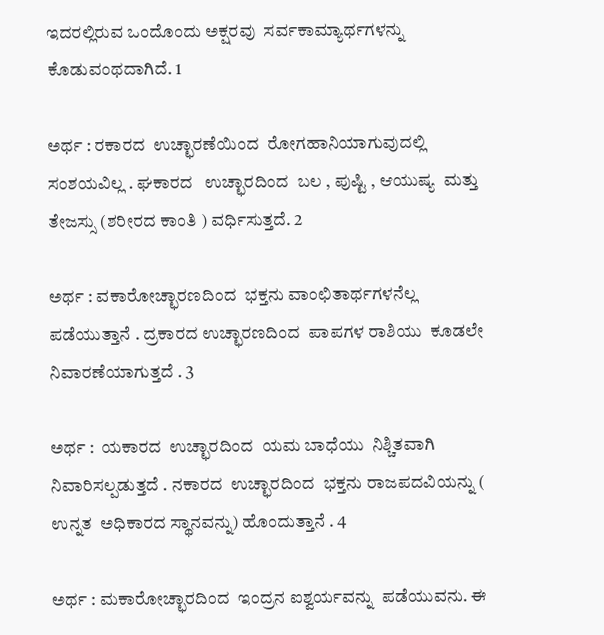ಇದರಲ್ಲಿರುವ ಒಂದೊಂದು ಅಕ್ಷರವು  ಸರ್ವಕಾಮ್ಯಾರ್ಥಗಳನ್ನು  ಕೊಡುವಂಥದಾಗಿದೆ. 1

ಅರ್ಥ : ರಕಾರದ  ಉಚ್ಛಾರಣೆಯಿಂದ  ರೋಗಹಾನಿಯಾಗುವುದಲ್ಲಿ  ಸಂಶಯವಿಲ್ಲ . ಘಕಾರದ   ಉಚ್ಛಾರದಿಂದ  ಬಲ , ಪುಷ್ಟಿ , ಆಯುಷ್ಯ  ಮತ್ತು ತೇಜಸ್ಸು (ಶರೀರದ ಕಾಂತಿ ) ವರ್ಧಿಸುತ್ತದೆ. 2

ಅರ್ಥ : ವಕಾರೋಚ್ಛಾರಣದಿಂದ  ಭಕ್ತನು ವಾಂಛಿತಾರ್ಥಗಳನೆಲ್ಲ  ಪಡೆಯುತ್ತಾನೆ . ದ್ರಕಾರದ ಉಚ್ಛಾರಣದಿಂದ  ಪಾಪಗಳ ರಾಶಿಯು  ಕೂಡಲೇ  ನಿವಾರಣೆಯಾಗುತ್ತದೆ . 3

ಅರ್ಥ :  ಯಕಾರದ  ಉಚ್ಛಾರದಿಂದ  ಯಮ ಬಾಧೆಯು  ನಿಶ್ಚಿತವಾಗಿ  ನಿವಾರಿಸಲ್ಪಡುತ್ತದೆ . ನಕಾರದ  ಉಚ್ಛಾರದಿಂದ  ಭಕ್ತನು ರಾಜಪದವಿಯನ್ನು ( ಉನ್ನತ  ಅಧಿಕಾರದ ಸ್ಥಾನವನ್ನು) ಹೊಂದುತ್ತಾನೆ . 4

ಅರ್ಥ : ಮಕಾರೋಚ್ಛಾರದಿಂದ  ಇಂದ್ರನ ಐಶ್ವರ್ಯವನ್ನು  ಪಡೆಯುವನು. ಈ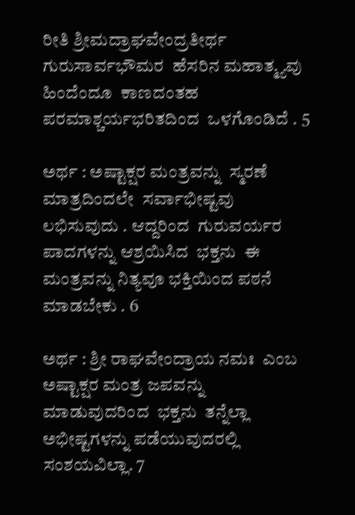ರೀತಿ ಶ್ರೀಮದ್ರಾಘವೇಂದ್ರತೀರ್ಥ   ಗುರುಸಾರ್ವಭೌಮರ  ಹೆಸರಿನ ಮಹಾತ್ಮ್ಯವು  ಹಿಂದೆಂದೂ  ಕಾಣದಂತಹ  ಪರಮಾಶ್ಚರ್ಯಭರಿತದಿಂದ  ಒಳಗೊಂಡಿದೆ . 5

ಅರ್ಥ : ಅಷ್ಟಾಕ್ಷರ ಮಂತ್ರವನ್ನು  ಸ್ಮರಣೆ ಮಾತ್ರದಿಂದಲೇ  ಸರ್ವಾಭೀಷ್ಟವು  ಲಭಿಸುವುದು . ಆದ್ದರಿಂದ  ಗುರುವರ್ಯರ ಪಾದಗಳನ್ನು ಆಶ್ರಯಿಸಿದ  ಭಕ್ತನು  ಈ ಮಂತ್ರವನ್ನು ನಿತ್ಯವೂ ಭಕ್ತಿಯಿಂದ ಪಠನೆ ಮಾಡಬೇಕು . 6

ಅರ್ಥ : ಶ್ರೀ ರಾಘವೇಂದ್ರಾಯ ನಮಃ  ಎಂಬ  ಅಷ್ಟಾಕ್ಷರ ಮಂತ್ರ ಜಪವನ್ನು ಮಾಡುವುದರಿಂದ  ಭಕ್ತನು  ತನ್ನೆಲ್ಲಾ  ಅಭೀಷ್ಟಗಳನ್ನು ಪಡೆಯುವುದರಲ್ಲಿ   ಸಂಶಯವಿಲ್ಲಾ. 7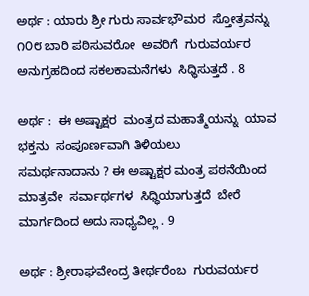ಅರ್ಥ : ಯಾರು ಶ್ರೀ ಗುರು ಸಾರ್ವಭೌಮರ  ಸ್ತೋತ್ರವನ್ನು ೧೦೮ ಬಾರಿ ಪಠಿಸುವರೋ  ಅವರಿಗೆ  ಗುರುವರ್ಯರ  ಅನುಗ್ರಹದಿಂದ ಸಕಲಕಾಮನೆಗಳು  ಸಿಧ್ಧಿಸುತ್ತದೆ . 8

ಅರ್ಥ :  ಈ ಅಷ್ಟಾಕ್ಷರ  ಮಂತ್ರದ ಮಹಾತ್ಮೆಯನ್ನು  ಯಾವ ಭಕ್ತನು  ಸಂಪೂರ್ಣವಾಗಿ ತಿಳಿಯಲು
ಸಮರ್ಥನಾದಾನು ? ಈ ಅಷ್ಟಾಕ್ಷರ ಮಂತ್ರ ಪಠನೆಯಿಂದ  ಮಾತ್ರವೇ  ಸರ್ವಾರ್ಥಗಳ  ಸಿಧ್ಧಿಯಾಗುತ್ತದೆ  ಬೇರೆ ಮಾರ್ಗದಿಂದ ಅದು ಸಾಧ್ಯವಿಲ್ಲ . 9

ಅರ್ಥ : ಶ್ರೀರಾಘವೇಂದ್ರ ತೀರ್ಥರೆಂಬ  ಗುರುವರ್ಯರ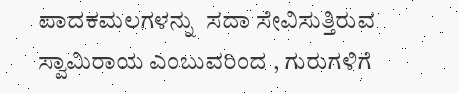ಪಾದಕಮಲಗಳನ್ನು  ಸದಾ ಸೇವಿಸುತ್ತಿರುವ  ಸ್ವಾಮಿರಾಯ ಎಂಬುವರಿಂದ , ಗುರುಗಳಿಗೆ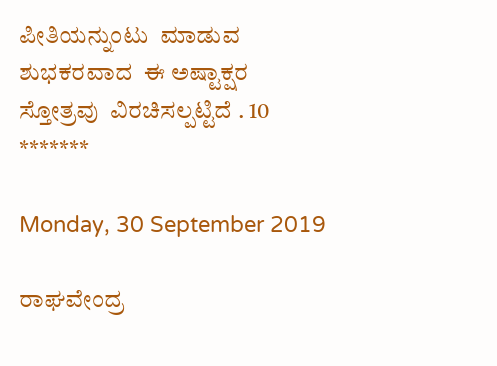ಪೀತಿಯನ್ನುಂಟು  ಮಾಡುವ ಶುಭಕರವಾದ  ಈ ಅಷ್ಟಾಕ್ಷರ ಸ್ತೋತ್ರವು  ವಿರಚಿಸಲ್ಪಟ್ಟಿದೆ . 10
*******

Monday, 30 September 2019

ರಾಘವೇಂದ್ರ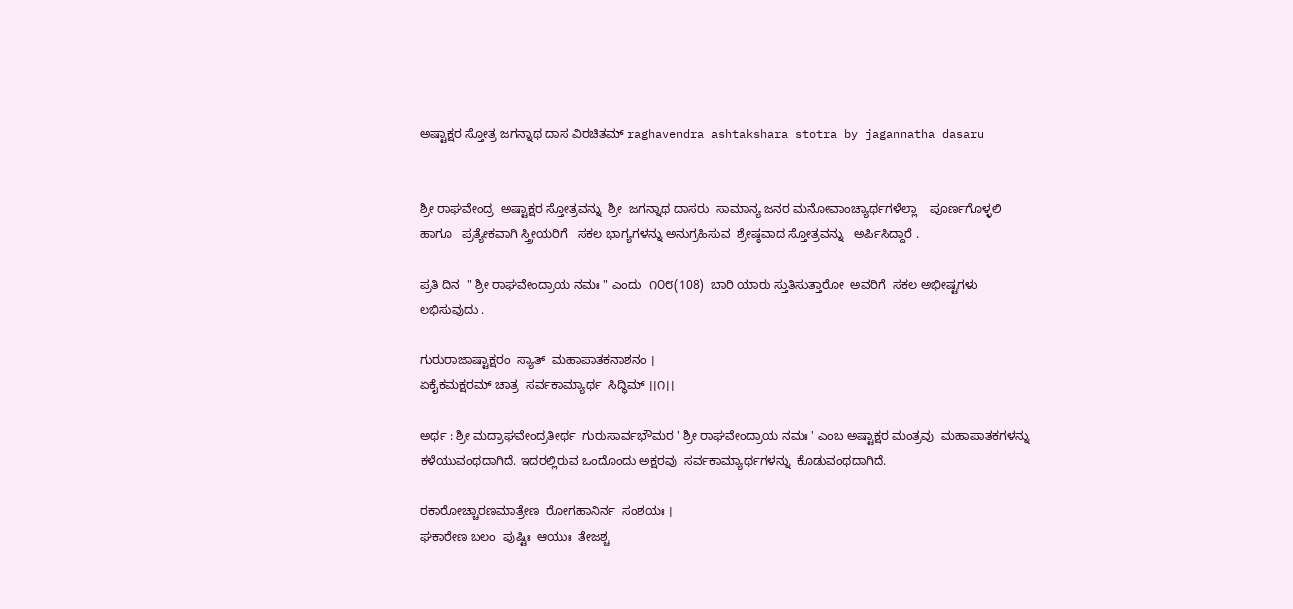ಅಷ್ಟಾಕ್ಷರ ಸ್ತೋತ್ರ ಜಗನ್ನಾಥ ದಾಸ ವಿರಚಿತಮ್ raghavendra ashtakshara stotra by jagannatha dasaru


ಶ್ರೀ ರಾಘವೇಂದ್ರ  ಅಷ್ಟಾಕ್ಷರ ಸ್ತೋತ್ರವನ್ನು  ಶ್ರೀ  ಜಗನ್ನಾಥ ದಾಸರು  ಸಾಮಾನ್ಯ ಜನರ ಮನೋವಾಂಚ್ಯಾರ್ಥಗಳೆಲ್ಲಾ    ಪೂರ್ಣಗೊಳ್ಳಲಿ  ಹಾಗೂ   ಪ್ರತ್ಯೇಕವಾಗಿ ಸ್ತ್ರೀಯರಿಗೆ   ಸಕಲ ಭಾಗ್ಯಗಳನ್ನು ಅನುಗ್ರಹಿಸುವ  ಶ್ರೇಷ್ಠವಾದ ಸ್ತೋತ್ರವನ್ನು   ಅರ್ಪಿಸಿದ್ದಾರೆ .

ಪ್ರತಿ ದಿನ  " ಶ್ರೀ ರಾಘವೇಂದ್ರಾಯ ನಮಃ " ಎಂದು  ೧೦೮(108)  ಬಾರಿ ಯಾರು ಸ್ತುತಿಸುತ್ತಾರೋ  ಅವರಿಗೆ  ಸಕಲ ಅಭೀಷ್ಟಗಳು ಲಭಿಸುವುದು .

ಗುರುರಾಜಾಷ್ಟಾಕ್ಷರಂ  ಸ್ಯಾತ್  ಮಹಾಪಾತಕನಾಶನಂ ।
ಏಕೈಕಮಕ್ಷರಮ್ ಚಾತ್ರ  ಸರ್ವಕಾಮ್ಯಾರ್ಥ  ಸಿದ್ಧಿಮ್ ।।೧।।

ಅರ್ಥ : ಶ್ರೀ ಮದ್ರಾಘವೇಂದ್ರತೀರ್ಥ  ಗುರುಸಾರ್ವಭೌಮರ ' ಶ್ರೀ ರಾಘವೇಂದ್ರಾಯ ನಮಃ ' ಎಂಬ ಅಷ್ಟಾಕ್ಷರ ಮಂತ್ರವು  ಮಹಾಪಾತಕಗಳನ್ನು  ಕಳೆಯುವಂಥದಾಗಿದೆ. ಇದರಲ್ಲಿರುವ ಒಂದೊಂದು ಅಕ್ಷರವು  ಸರ್ವಕಾಮ್ಯಾರ್ಥಗಳನ್ನು  ಕೊಡುವಂಥದಾಗಿದೆ.

ರಕಾರೋಚ್ಚಾರಣಮಾತ್ರೇಣ  ರೋಗಹಾನಿರ್ನ  ಸಂಶಯಃ ।
ಘಕಾರೇಣ ಬಲಂ  ಪುಷ್ಟಿಃ  ಆಯುಃ  ತೇಜಶ್ಚ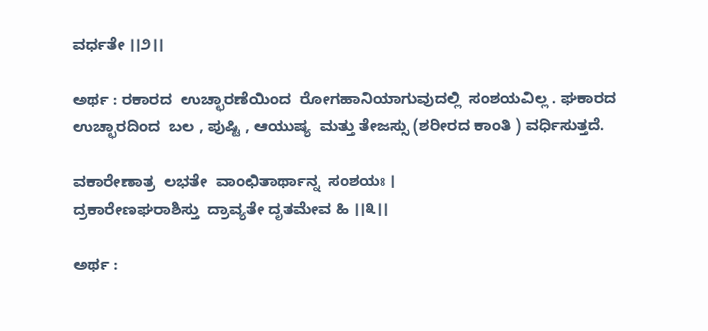ವರ್ಧತೇ ।।೨।।

ಅರ್ಥ : ರಕಾರದ  ಉಚ್ಛಾರಣೆಯಿಂದ  ರೋಗಹಾನಿಯಾಗುವುದಲ್ಲಿ  ಸಂಶಯವಿಲ್ಲ . ಘಕಾರದ   ಉಚ್ಛಾರದಿಂದ  ಬಲ , ಪುಷ್ಟಿ , ಆಯುಷ್ಯ  ಮತ್ತು ತೇಜಸ್ಸು (ಶರೀರದ ಕಾಂತಿ ) ವರ್ಧಿಸುತ್ತದೆ.

ವಕಾರೇಣಾತ್ರ  ಲಭತೇ  ವಾಂಛಿತಾರ್ಥಾನ್ನ  ಸಂಶಯಃ ।
ದ್ರಕಾರೇಣಘರಾಶಿಸ್ತು  ದ್ರಾವ್ಯತೇ ದೃತಮೇವ ಹಿ ।।೩।।

ಅರ್ಥ :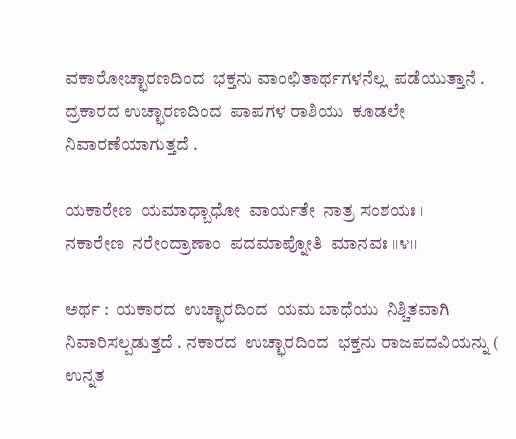ವಕಾರೋಚ್ಛಾರಣದಿಂದ  ಭಕ್ತನು ವಾಂಛಿತಾರ್ಥಗಳನೆಲ್ಲ  ಪಡೆಯುತ್ತಾನೆ . ದ್ರಕಾರದ ಉಚ್ಛಾರಣದಿಂದ  ಪಾಪಗಳ ರಾಶಿಯು  ಕೂಡಲೇ  ನಿವಾರಣೆಯಾಗುತ್ತದೆ .

ಯಕಾರೇಣ  ಯಮಾಧ್ಬಾಧೋ  ವಾರ್ಯತೇ  ನಾತ್ರ ಸಂಶಯಃ ।
ನಕಾರೇಣ  ನರೇಂದ್ರಾಣಾಂ  ಪದಮಾಪ್ನೋತಿ  ಮಾನವಃ ।।೪।।

ಅರ್ಥ :  ಯಕಾರದ  ಉಚ್ಛಾರದಿಂದ  ಯಮ ಬಾಧೆಯು  ನಿಶ್ಚಿತವಾಗಿ  ನಿವಾರಿಸಲ್ಪಡುತ್ತದೆ . ನಕಾರದ  ಉಚ್ಛಾರದಿಂದ  ಭಕ್ತನು ರಾಜಪದವಿಯನ್ನು ( ಉನ್ನತ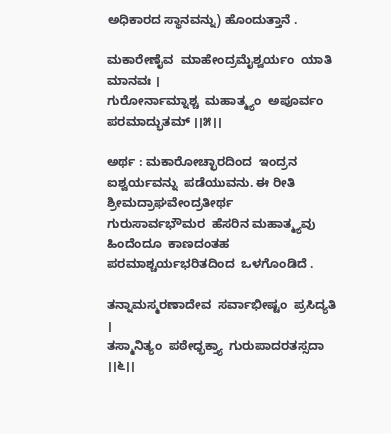ಅಧಿಕಾರದ ಸ್ಥಾನವನ್ನು) ಹೊಂದುತ್ತಾನೆ .

ಮಕಾರೇಣೈವ  ಮಾಹೇಂದ್ರಮೈಶ್ವರ್ಯಂ  ಯಾತಿ ಮಾನವಃ ।
ಗುರೋರ್ನಾಮ್ನಾಶ್ಚ  ಮಹಾತ್ಮ್ಯಂ  ಅಪೂರ್ವಂ   ಪರಮಾದ್ಭುತಮ್ ।।೫।।

ಅರ್ಥ : ಮಕಾರೋಚ್ಛಾರದಿಂದ  ಇಂದ್ರನ ಐಶ್ವರ್ಯವನ್ನು  ಪಡೆಯುವನು. ಈ ರೀತಿ ಶ್ರೀಮದ್ರಾಘವೇಂದ್ರತೀರ್ಥ   ಗುರುಸಾರ್ವಭೌಮರ  ಹೆಸರಿನ ಮಹಾತ್ಮ್ಯವು  ಹಿಂದೆಂದೂ  ಕಾಣದಂತಹ  ಪರಮಾಶ್ಚರ್ಯಭರಿತದಿಂದ  ಒಳಗೊಂಡಿದೆ .

ತನ್ನಾಮಸ್ಮರಣಾದೇವ  ಸರ್ವಾಭೀಷ್ಟಂ  ಪ್ರಸಿದ್ಯತಿ ।
ತಸ್ಮಾನಿತ್ಯಂ  ಪಠೇಧ್ಭಕ್ತ್ಯಾ  ಗುರುಪಾದರತಸ್ಸದಾ ।।೬।।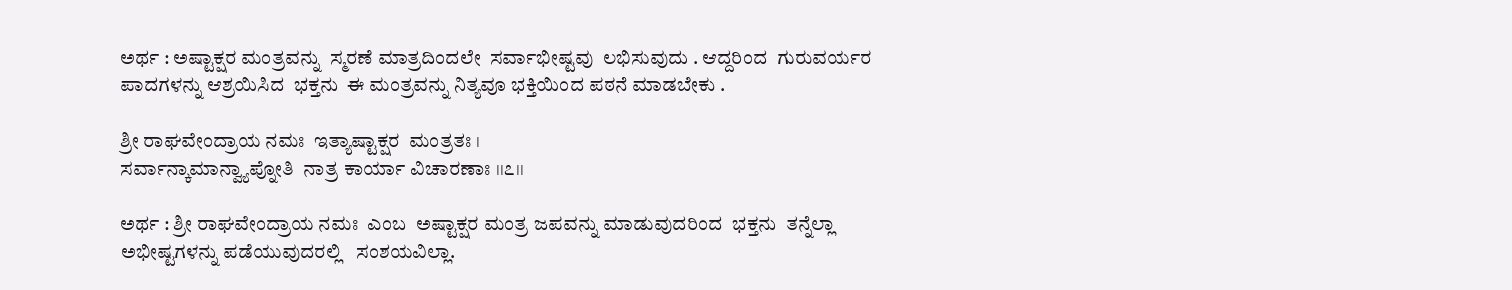ಅರ್ಥ : ಅಷ್ಟಾಕ್ಷರ ಮಂತ್ರವನ್ನು  ಸ್ಮರಣೆ ಮಾತ್ರದಿಂದಲೇ  ಸರ್ವಾಭೀಷ್ಟವು  ಲಭಿಸುವುದು . ಆದ್ದರಿಂದ  ಗುರುವರ್ಯರ ಪಾದಗಳನ್ನು ಆಶ್ರಯಿಸಿದ  ಭಕ್ತನು  ಈ ಮಂತ್ರವನ್ನು ನಿತ್ಯವೂ ಭಕ್ತಿಯಿಂದ ಪಠನೆ ಮಾಡಬೇಕು .

ಶ್ರೀ ರಾಘವೇಂದ್ರಾಯ ನಮಃ  ಇತ್ಯಾಷ್ಟಾಕ್ಷರ  ಮಂತ್ರತಃ ।
ಸರ್ವಾನ್ಕಾಮಾನ್ವ್ಯಾಪ್ನೋತಿ  ನಾತ್ರ ಕಾರ್ಯಾ ವಿಚಾರಣಾಃ ।।೭।।

ಅರ್ಥ : ಶ್ರೀ ರಾಘವೇಂದ್ರಾಯ ನಮಃ  ಎಂಬ  ಅಷ್ಟಾಕ್ಷರ ಮಂತ್ರ ಜಪವನ್ನು ಮಾಡುವುದರಿಂದ  ಭಕ್ತನು  ತನ್ನೆಲ್ಲಾ  ಅಭೀಷ್ಟಗಳನ್ನು ಪಡೆಯುವುದರಲ್ಲಿ   ಸಂಶಯವಿಲ್ಲಾ.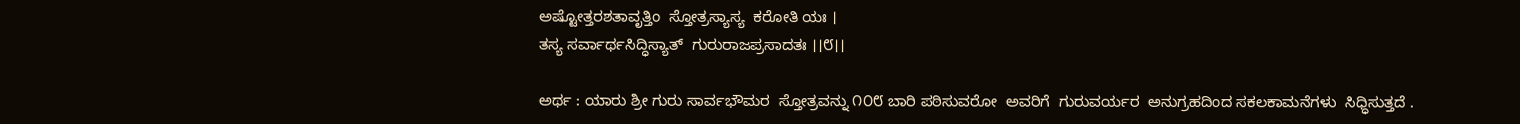ಅಷ್ಟೋತ್ತರಶತಾವೃತ್ತಿಂ  ಸ್ತೋತ್ರಸ್ಯಾಸ್ಯ  ಕರೋತಿ ಯಃ ।
ತಸ್ಯ ಸರ್ವಾರ್ಥಸಿದ್ಧಿಸ್ಯಾತ್  ಗುರುರಾಜಪ್ರಸಾದತಃ ।।೮।।

ಅರ್ಥ : ಯಾರು ಶ್ರೀ ಗುರು ಸಾರ್ವಭೌಮರ  ಸ್ತೋತ್ರವನ್ನು ೧೦೮ ಬಾರಿ ಪಠಿಸುವರೋ  ಅವರಿಗೆ  ಗುರುವರ್ಯರ  ಅನುಗ್ರಹದಿಂದ ಸಕಲಕಾಮನೆಗಳು  ಸಿಧ್ಧಿಸುತ್ತದೆ .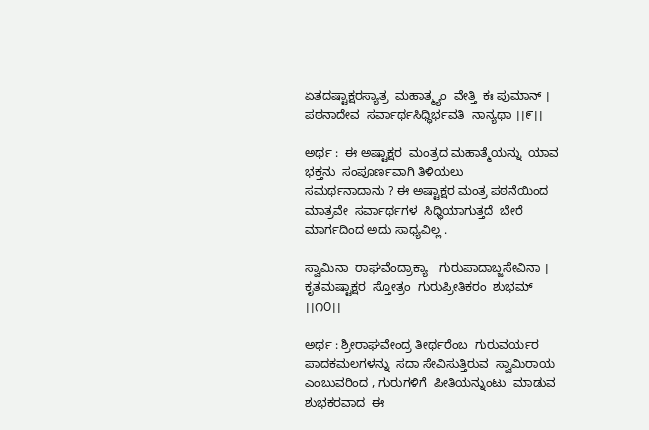ಏತದಷ್ಟಾಕ್ಷರಸ್ಯಾತ್ರ  ಮಹಾತ್ಮ್ಯಂ  ವೇತ್ತಿ  ಕಃ ಪುಮಾನ್ ।
ಪಠನಾದೇವ  ಸರ್ವಾರ್ಥಸಿಧ್ಧಿರ್ಭವತಿ  ನಾನ್ಯಥಾ ।।೯।।

ಅರ್ಥ :  ಈ ಅಷ್ಟಾಕ್ಷರ  ಮಂತ್ರದ ಮಹಾತ್ಮೆಯನ್ನು  ಯಾವ ಭಕ್ತನು  ಸಂಪೂರ್ಣವಾಗಿ ತಿಳಿಯಲು
ಸಮರ್ಥನಾದಾನು ? ಈ ಅಷ್ಟಾಕ್ಷರ ಮಂತ್ರ ಪಠನೆಯಿಂದ  ಮಾತ್ರವೇ  ಸರ್ವಾರ್ಥಗಳ  ಸಿಧ್ಧಿಯಾಗುತ್ತದೆ  ಬೇರೆ ಮಾರ್ಗದಿಂದ ಅದು ಸಾಧ್ಯವಿಲ್ಲ .

ಸ್ವಾಮಿನಾ  ರಾಘವೆಂದ್ರಾಕ್ಯಾ   ಗುರುಪಾದಾಬ್ಜಸೇವಿನಾ ।
ಕೃತಮಷ್ಟಾಕ್ಷರ  ಸ್ತೋತ್ರಂ  ಗುರುಪ್ರೀತಿಕರಂ  ಶುಭಮ್ ।।೧೦।।

ಅರ್ಥ : ಶ್ರೀರಾಘವೇಂದ್ರ ತೀರ್ಥರೆಂಬ  ಗುರುವರ್ಯರ  ಪಾದಕಮಲಗಳನ್ನು  ಸದಾ ಸೇವಿಸುತ್ತಿರುವ  ಸ್ವಾಮಿರಾಯ ಎಂಬುವರಿಂದ , ಗುರುಗಳಿಗೆ  ಪೀತಿಯನ್ನುಂಟು  ಮಾಡುವ ಶುಭಕರವಾದ  ಈ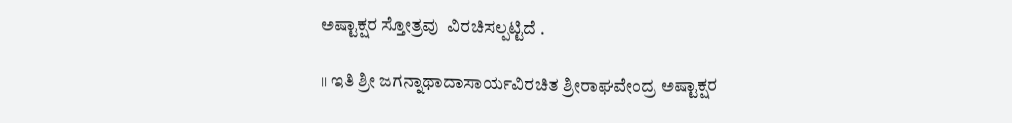ಅಷ್ಟಾಕ್ಷರ ಸ್ತೋತ್ರವು  ವಿರಚಿಸಲ್ಪಟ್ಟಿದೆ .

।। ಇತಿ ಶ್ರೀ ಜಗನ್ನಾಥಾದಾಸಾರ್ಯವಿರಚಿತ ಶ್ರೀರಾಘವೇಂದ್ರ ಅಷ್ಟಾಕ್ಷರ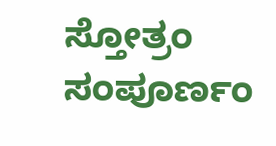ಸ್ತೋತ್ರಂ ಸಂಪೂರ್ಣಂ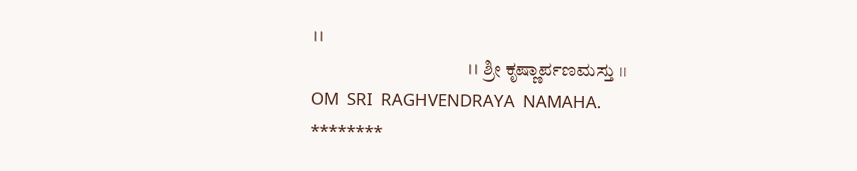।।
                                   ।। ಶ್ರೀ ಕೃಷ್ಣಾರ್ಪಣಮಸ್ತು ।।
OM  SRI  RAGHVENDRAYA  NAMAHA.
********